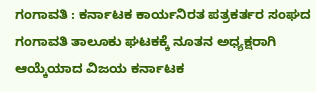ಗಂಗಾವತಿ : ಕರ್ನಾಟಕ ಕಾರ್ಯನಿರತ ಪತ್ರಕರ್ತರ ಸಂಘದ ಗಂಗಾವತಿ ತಾಲೂಕು ಘಟಕಕ್ಕೆ ನೂತನ ಅಧ್ಯಕ್ಷರಾಗಿ ಆಯ್ಕೆಯಾದ ವಿಜಯ ಕರ್ನಾಟಕ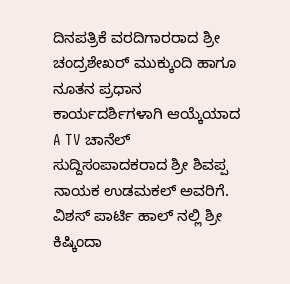ದಿನಪತ್ರಿಕೆ ವರದಿಗಾರರಾದ ಶ್ರೀ ಚಂದ್ರಶೇಖರ್ ಮುಕ್ಕುಂದಿ ಹಾಗೂ ನೂತನ ಪ್ರಧಾನ ಕಾರ್ಯದರ್ಶಿಗಳಾಗಿ ಆಯ್ಕೆಯಾದ A TV ಚಾನೆಲ್ ಸುದ್ದಿಸಂಪಾದಕರಾದ ಶ್ರೀ ಶಿವಪ್ಪ ನಾಯಕ ಉಡಮಕಲ್ ಅವರಿಗೆ. ವಿಶಸ್ ಪಾರ್ಟಿ ಹಾಲ್ ನಲ್ಲಿ ಶ್ರೀ ಕಿಷ್ಕಿಂದಾ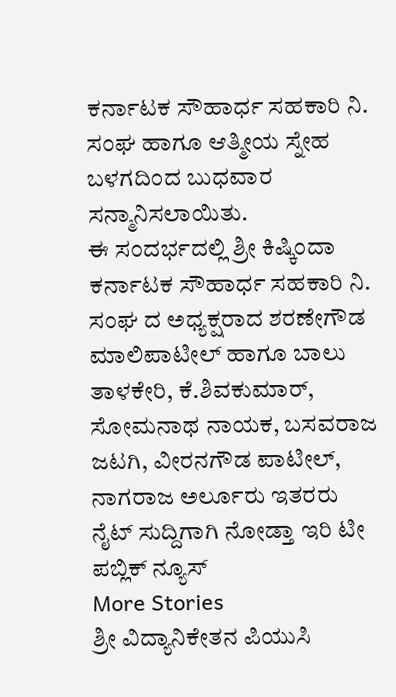ಕರ್ನಾಟಕ ಸೌಹಾರ್ಧ ಸಹಕಾರಿ ನಿ. ಸಂಘ ಹಾಗೂ ಆತ್ಮೀಯ ಸ್ನೇಹ ಬಳಗದಿಂದ ಬುಧವಾರ ಸನ್ಮಾನಿಸಲಾಯಿತು.
ಈ ಸಂದರ್ಭದಲ್ಲಿ ಶ್ರೀ ಕಿಷ್ಕಿಂದಾ ಕರ್ನಾಟಕ ಸೌಹಾರ್ಧ ಸಹಕಾರಿ ನಿ. ಸಂಘ ದ ಅಧ್ಯಕ್ಷರಾದ ಶರಣೇಗೌಡ ಮಾಲಿಪಾಟೀಲ್ ಹಾಗೂ ಬಾಲು ತಾಳಕೇರಿ, ಕೆ.ಶಿವಕುಮಾರ್, ಸೋಮನಾಥ ನಾಯಕ, ಬಸವರಾಜ ಜಟಗಿ, ವೀರನಗೌಡ ಪಾಟೀಲ್, ನಾಗರಾಜ ಅರ್ಲೂರು ಇತರರು
ನೈಟ್ ಸುದ್ದಿಗಾಗಿ ನೋಡ್ತಾ ಇರಿ ಟೀ ಪಬ್ಲಿಕ್ ನ್ಯೂಸ್
More Stories
ಶ್ರೀ ವಿದ್ಯಾನಿಕೇತನ ಪಿಯುಸಿ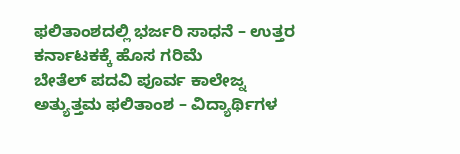ಫಲಿತಾಂಶದಲ್ಲಿ ಭರ್ಜರಿ ಸಾಧನೆ – ಉತ್ತರ ಕರ್ನಾಟಕಕ್ಕೆ ಹೊಸ ಗರಿಮೆ
ಬೇತೆಲ್ ಪದವಿ ಪೂರ್ವ ಕಾಲೇಜ್ನ ಅತ್ಯುತ್ತಮ ಫಲಿತಾಂಶ – ವಿದ್ಯಾರ್ಥಿಗಳ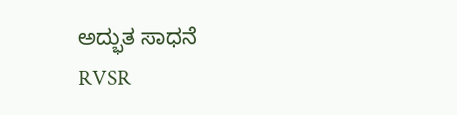ಅದ್ಭುತ ಸಾಧನೆ
RVSR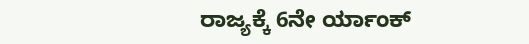ರಾಜ್ಯಕ್ಕೆ 6ನೇ ರ್ಯಾಂಕ್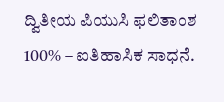ದ್ವಿತೀಯ ಪಿಯುಸಿ ಫಲಿತಾಂಶ 100% – ಐತಿಹಾಸಿಕ ಸಾಧನೆ.